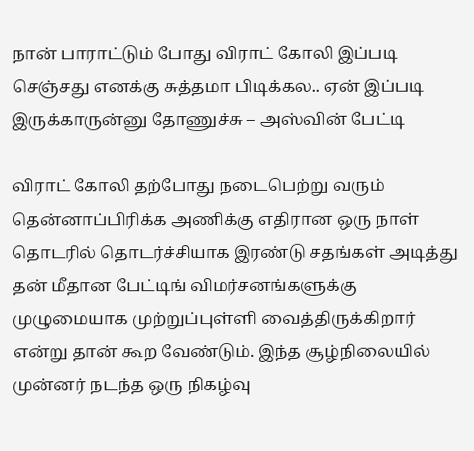நான் பாராட்டும் போது விராட் கோலி இப்படி செஞ்சது எனக்கு சுத்தமா பிடிக்கல.. ஏன் இப்படி இருக்காருன்னு தோணுச்சு – அஸ்வின் பேட்டி

விராட் கோலி தற்போது நடைபெற்று வரும் தென்னாப்பிரிக்க அணிக்கு எதிரான ஒரு நாள் தொடரில் தொடர்ச்சியாக இரண்டு சதங்கள் அடித்து தன் மீதான பேட்டிங் விமர்சனங்களுக்கு முழுமையாக முற்றுப்புள்ளி வைத்திருக்கிறார் என்று தான் கூற வேண்டும். இந்த சூழ்நிலையில் முன்னர் நடந்த ஒரு நிகழ்வு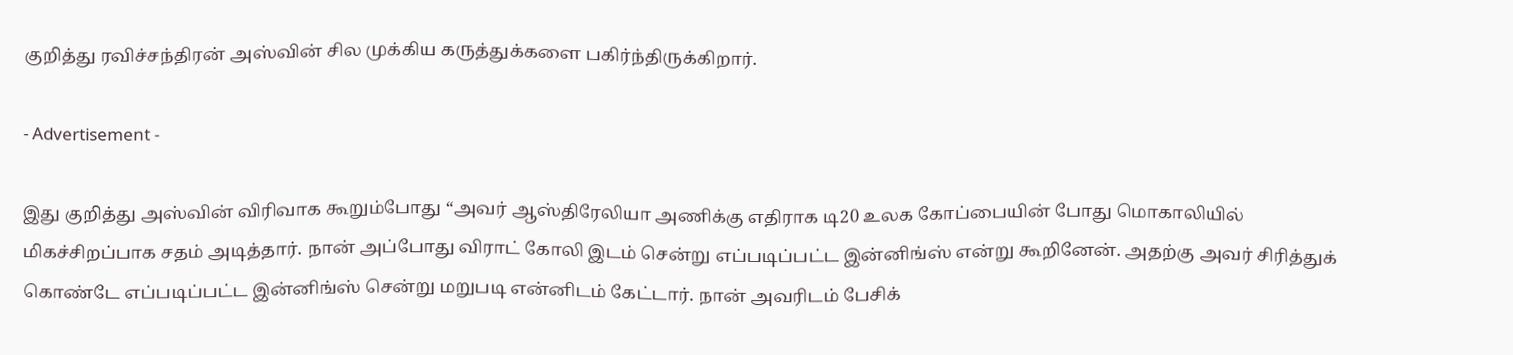குறித்து ரவிச்சந்திரன் அஸ்வின் சில முக்கிய கருத்துக்களை பகிர்ந்திருக்கிறார்.

- Advertisement -

இது குறித்து அஸ்வின் விரிவாக கூறும்போது “அவர் ஆஸ்திரேலியா அணிக்கு எதிராக டி20 உலக கோப்பையின் போது மொகாலியில் மிகச்சிறப்பாக சதம் அடித்தார். நான் அப்போது விராட் கோலி இடம் சென்று எப்படிப்பட்ட இன்னிங்ஸ் என்று கூறினேன். அதற்கு அவர் சிரித்துக் கொண்டே எப்படிப்பட்ட இன்னிங்ஸ் சென்று மறுபடி என்னிடம் கேட்டார். நான் அவரிடம் பேசிக்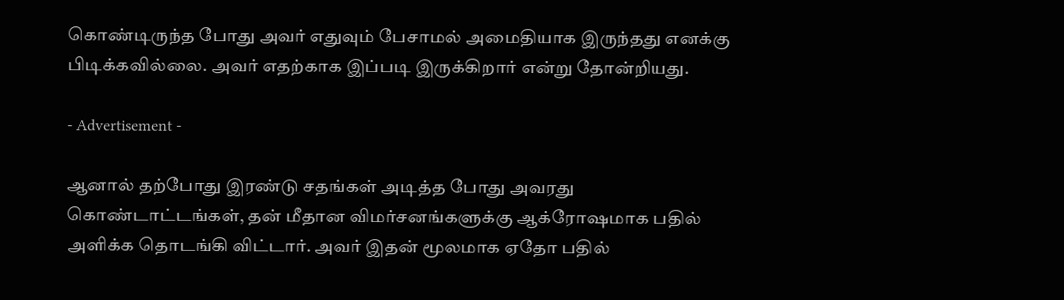கொண்டிருந்த போது அவர் எதுவும் பேசாமல் அமைதியாக இருந்தது எனக்கு பிடிக்கவில்லை. அவர் எதற்காக இப்படி இருக்கிறார் என்று தோன்றியது.

- Advertisement -

ஆனால் தற்போது இரண்டு சதங்கள் அடித்த போது அவரது கொண்டாட்டங்கள், தன் மீதான விமர்சனங்களுக்கு ஆக்ரோஷமாக பதில் அளிக்க தொடங்கி விட்டார். அவர் இதன் மூலமாக ஏதோ பதில்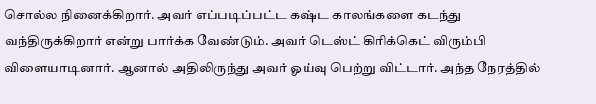சொல்ல நினைக்கிறார். அவர் எப்படிப்பட்ட கஷ்ட காலங்களை கடந்து வந்திருக்கிறார் என்று பார்க்க வேண்டும். அவர் டெஸ்ட் கிரிக்கெட் விரும்பி விளையாடினார். ஆனால் அதிலிருந்து அவர் ஓய்வு பெற்று விட்டார். அந்த நேரத்தில்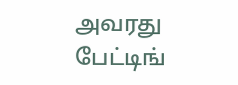அவரது பேட்டிங்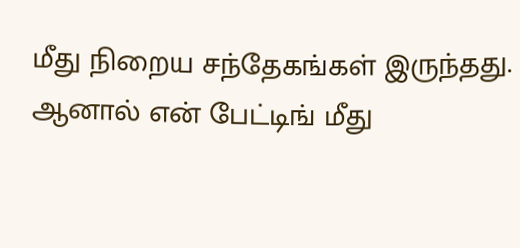மீது நிறைய சந்தேகங்கள் இருந்தது. ஆனால் என் பேட்டிங் மீது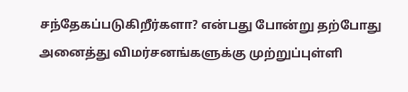சந்தேகப்படுகிறீர்களா? என்பது போன்று தற்போது அனைத்து விமர்சனங்களுக்கு முற்றுப்புள்ளி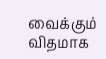வைக்கும் விதமாக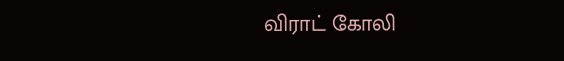விராட் கோலி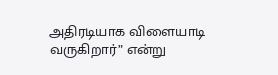அதிரடியாக விளையாடி வருகிறார்” என்று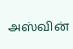அஸ்வின்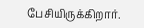பேசியிருக்கிறார்.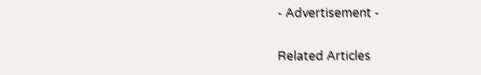- Advertisement -

Related Articles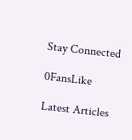Stay Connected

0FansLike

Latest Articles